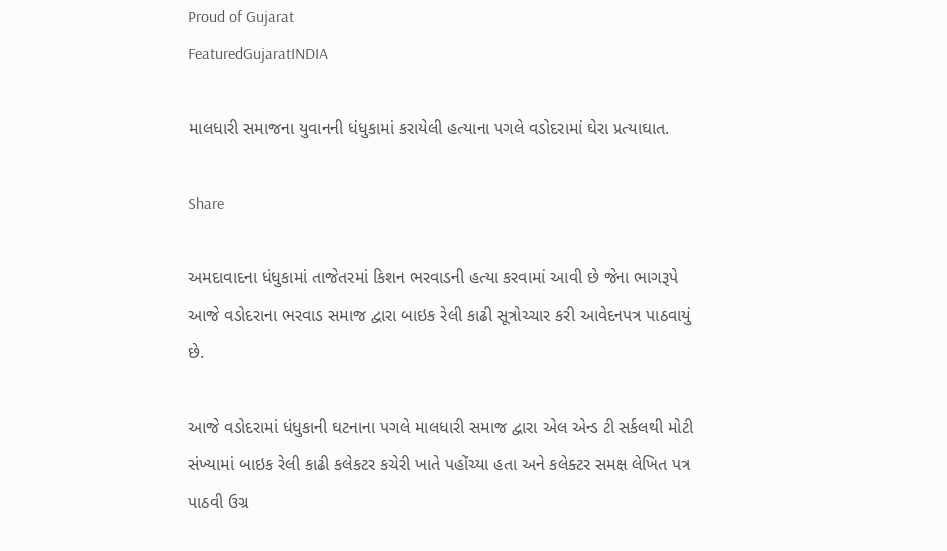Proud of Gujarat
FeaturedGujaratINDIA

માલધારી સમાજના યુવાનની ધંધુકામાં કરાયેલી હત્યાના પગલે વડોદરામાં ઘેરા પ્રત્યાઘાત.

Share

અમદાવાદના ધંધુકામાં તાજેતરમાં કિશન ભરવાડની હત્યા કરવામાં આવી છે જેના ભાગરૂપે આજે વડોદરાના ભરવાડ સમાજ દ્વારા બાઇક રેલી કાઢી સૂત્રોચ્ચાર કરી આવેદનપત્ર પાઠવાયું છે.

આજે વડોદરામાં ધંધુકાની ઘટનાના પગલે માલધારી સમાજ દ્વારા એલ એન્ડ ટી સર્કલથી મોટી સંખ્યામાં બાઇક રેલી કાઢી કલેકટર કચેરી ખાતે પહોંચ્યા હતા અને કલેક્ટર સમક્ષ લેખિત પત્ર પાઠવી ઉગ્ર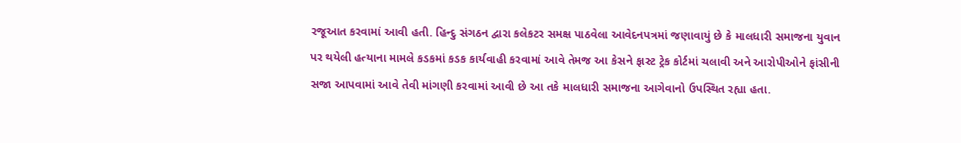રજૂઆત કરવામાં આવી હતી. હિન્દુ સંગઠન દ્વારા કલેકટર સમક્ષ પાઠવેલા આવેદનપત્રમાં જણાવાયું છે કે માલધારી સમાજના યુવાન પર થયેલી હત્યાના મામલે કડકમાં કડક કાર્યવાહી કરવામાં આવે તેમજ આ કેસને ફાસ્ટ ટ્રેક કોર્ટમાં ચલાવી અને આરોપીઓને ફાંસીની સજા આપવામાં આવે તેવી માંગણી કરવામાં આવી છે આ તકે માલધારી સમાજના આગેવાનો ઉપસ્થિત રહ્યા હતા.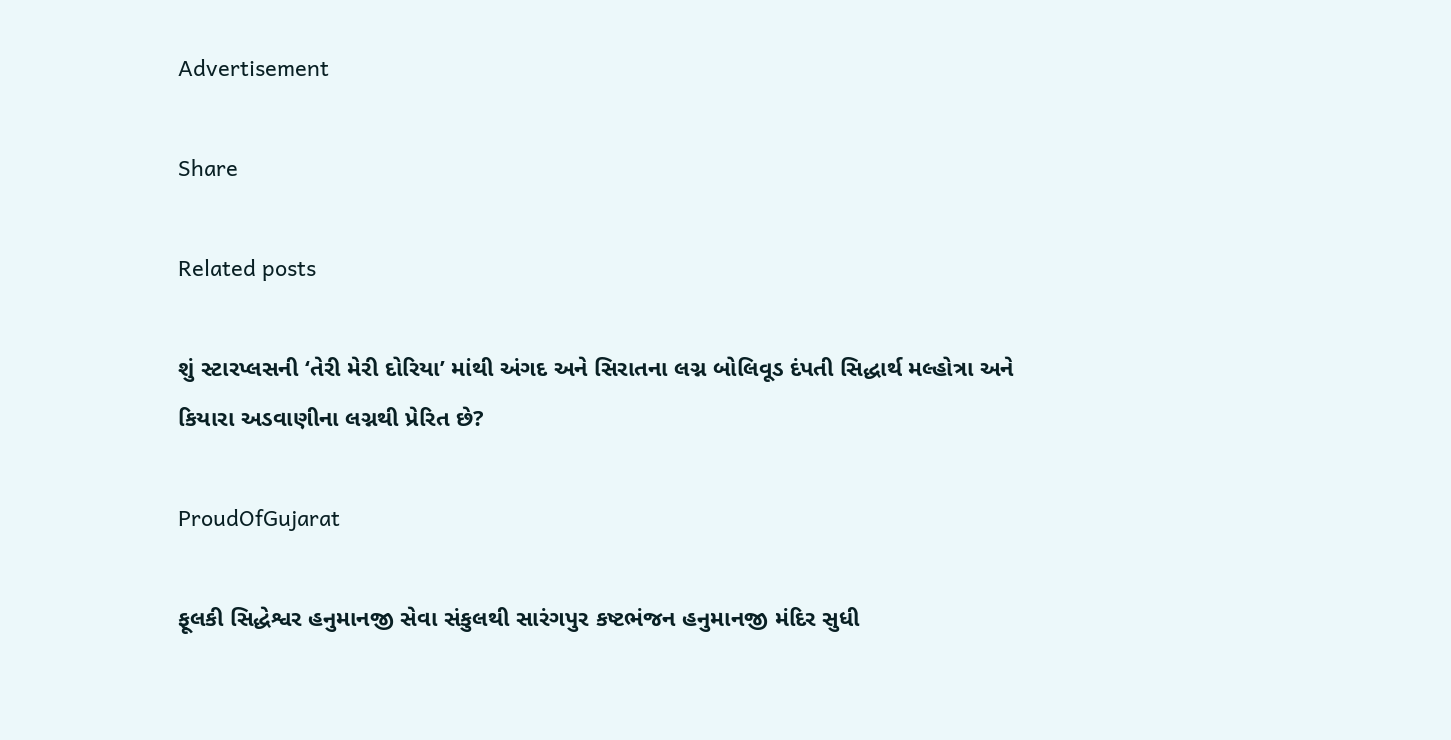Advertisement

Share

Related posts

શું સ્ટારપ્લસની ‘તેરી મેરી દોરિયા’ માંથી અંગદ અને સિરાતના લગ્ન બોલિવૂડ દંપતી સિદ્ધાર્થ મલ્હોત્રા અને કિયારા અડવાણીના લગ્નથી પ્રેરિત છે?

ProudOfGujarat

ફૂલકી સિદ્ધેશ્વર હનુમાનજી સેવા સંકુલથી સારંગપુર કષ્ટભંજન હનુમાનજી મંદિર સુધી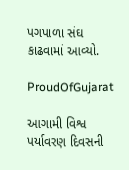પગપાળા સંઘ કાઢવામાં આવ્યો.

ProudOfGujarat

આગામી વિશ્વ પર્યાવરણ દિવસની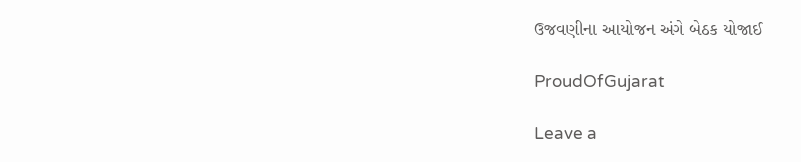ઉજવણીના આયોજન અંગે બેઠક યોજાઈ

ProudOfGujarat

Leave a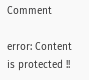Comment

error: Content is protected !!